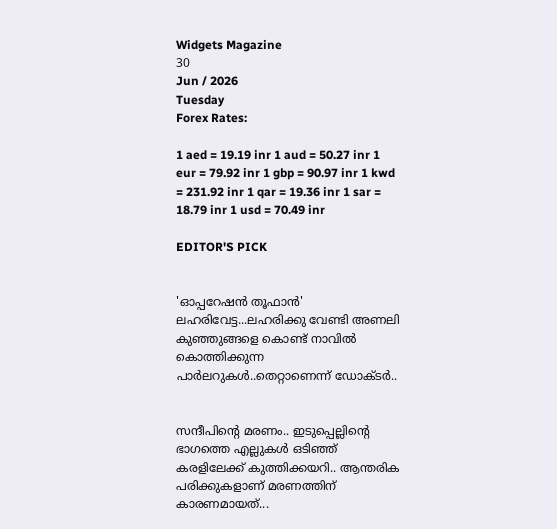Widgets Magazine
30
Jun / 2026
Tuesday
Forex Rates:

1 aed = 19.19 inr 1 aud = 50.27 inr 1 eur = 79.92 inr 1 gbp = 90.97 inr 1 kwd = 231.92 inr 1 qar = 19.36 inr 1 sar = 18.79 inr 1 usd = 70.49 inr

EDITOR'S PICK


'ഓപ്പറേഷൻ തൂഫാൻ' ലഹരിവേട്ട...ലഹരിക്കു വേണ്ടി അണലി കുഞ്ഞുങ്ങളെ കൊണ്ട് നാവിൽ കൊത്തിക്കുന്ന പാർലറുകൾ..തെറ്റാണെന്ന് ഡോക്ടർ..


സന്ദീപിന്റെ മരണം.. ഇടുപ്പെല്ലിന്റെ ഭാഗത്തെ എല്ലുകള്‍ ഒടിഞ്ഞ് കരളിലേക്ക് കുത്തിക്കയറി.. ആന്തരിക പരിക്കുകളാണ് മരണത്തിന് കാരണമായത്...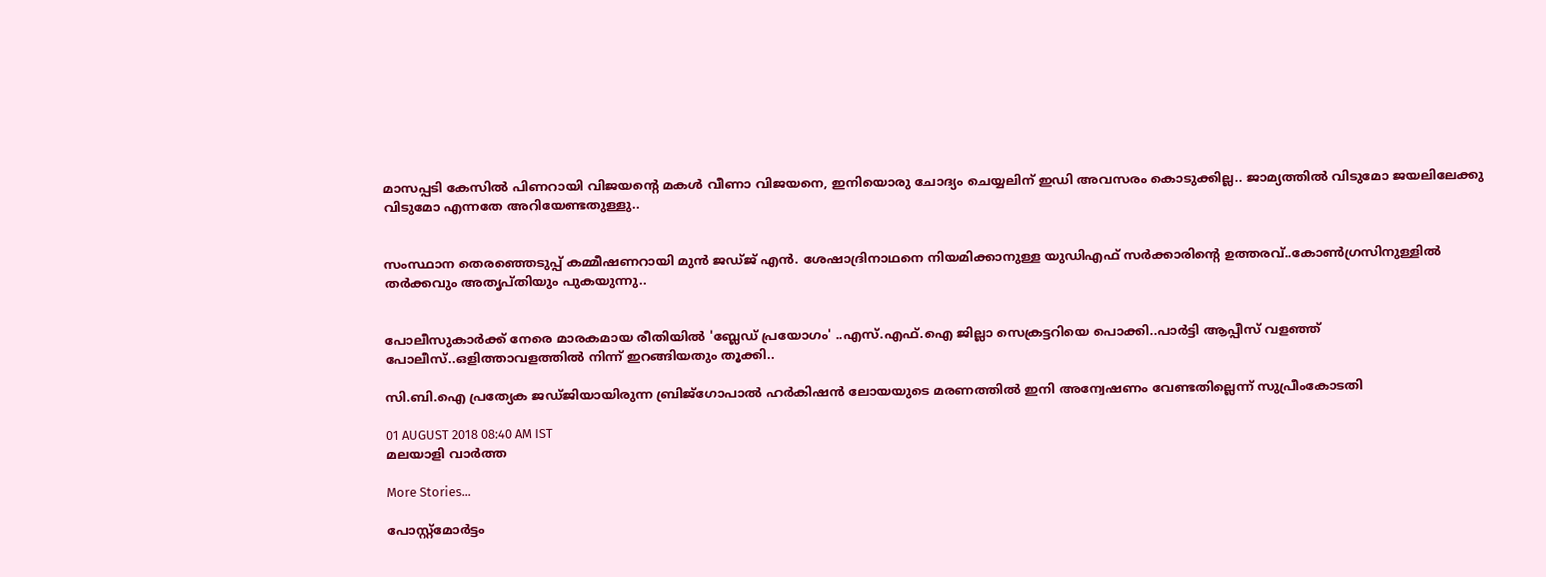മാസപ്പടി കേസില്‍ പിണറായി വിജയന്റെ മകള്‍ വീണാ വിജയനെ, ഇനിയൊരു ചോദ്യം ചെയ്യലിന് ഇഡി അവസരം കൊടുക്കില്ല.. ജാമ്യത്തില്‍ വിടുമോ ജയലിലേക്കു വിടുമോ എന്നതേ അറിയേണ്ടതുള്ളു..


സംസ്ഥാന തെരഞ്ഞെടുപ്പ് കമ്മീഷണറായി മുന്‍ ജഡ്ജ് എന്‍. ശേഷാദ്രിനാഥനെ നിയമിക്കാനുള്ള യുഡിഎഫ് സര്‍ക്കാരിന്റെ ഉത്തരവ്..കോണ്‍ഗ്രസിനുള്ളില്‍ തര്‍ക്കവും അതൃപ്തിയും പുകയുന്നു..


പോലീസുകാര്‍ക്ക് നേരെ മാരകമായ രീതിയില്‍ 'ബ്ലേഡ് പ്രയോഗം' ..എസ്.എഫ്.ഐ ജില്ലാ സെക്രട്ടറിയെ പൊക്കി..പാർട്ടി ആപ്പീസ് വളഞ്ഞ് പോലീസ്..ഒളിത്താവളത്തിൽ നിന്ന് ഇറങ്ങിയതും തൂക്കി..

സി.ബി.ഐ പ്രത്യേക ജഡ്ജിയായിരുന്ന ബ്രിജ്‌ഗോപാല്‍ ഹര്‍കിഷന്‍ ലോയയുടെ മരണത്തില്‍ ഇനി അന്വേഷണം വേണ്ടതില്ലെന്ന് സുപ്രീംകോടതി

01 AUGUST 2018 08:40 AM IST
മലയാളി വാര്‍ത്ത

More Stories...

പോസ്റ്റ്മോർട്ടം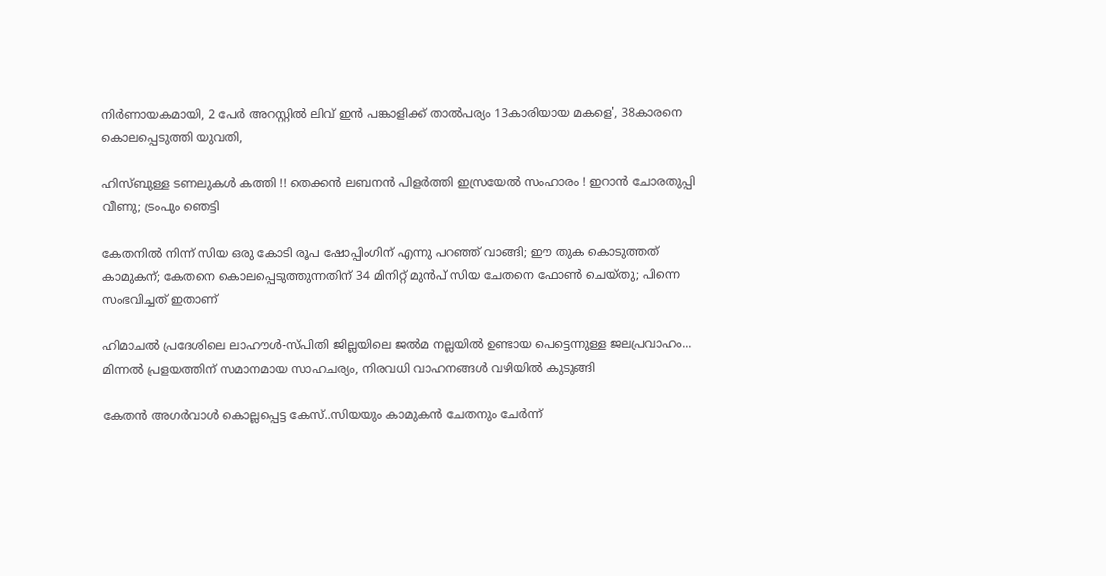നിർണായകമായി, 2 പേർ അറസ്റ്റിൽ ലിവ് ഇൻ പങ്കാളിക്ക് താൽപര്യം 13കാരിയായ മകളെ', 38കാരനെ കൊലപ്പെടുത്തി യുവതി,

ഹിസ്ബുള്ള ടണലുകള്‍ കത്തി !! തെക്കന്‍ ലബനന്‍ പിളര്‍ത്തി ഇസ്രയേല്‍ സംഹാരം ! ഇറാന്‍ ചോരതുപ്പി വീണു; ട്രംപും ഞെട്ടി

കേതനിൽ നിന്ന് സിയ ഒരു കോടി രൂപ ഷോപ്പിംഗിന് എന്നു പറഞ്ഞ് വാങ്ങി; ഈ തുക കൊടുത്തത് കാമുകന്; കേതനെ കൊലപ്പെടുത്തുന്നതിന് 34 മിനിറ്റ് മുൻപ് സിയ ചേതനെ ഫോൺ ചെയ്തു; പിന്നെ സംഭവിച്ചത് ഇതാണ്

ഹിമാചൽ പ്രദേശിലെ ലാഹൗൾ-സ്പിതി ജില്ലയിലെ ജൽമ നല്ലയിൽ ഉണ്ടായ പെട്ടെന്നുള്ള ജലപ്രവാഹം... മിന്നൽ പ്രളയത്തിന് സമാനമായ സാഹചര്യം, നിരവധി വാഹനങ്ങൾ വഴിയിൽ കുടുങ്ങി

കേതന്‍ അഗര്‍വാള്‍ കൊല്ലപ്പെട്ട കേസ്..സിയയും കാമുകന്‍ ചേതനും ചേർന്ന്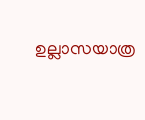ഉല്ലാസയാത്ര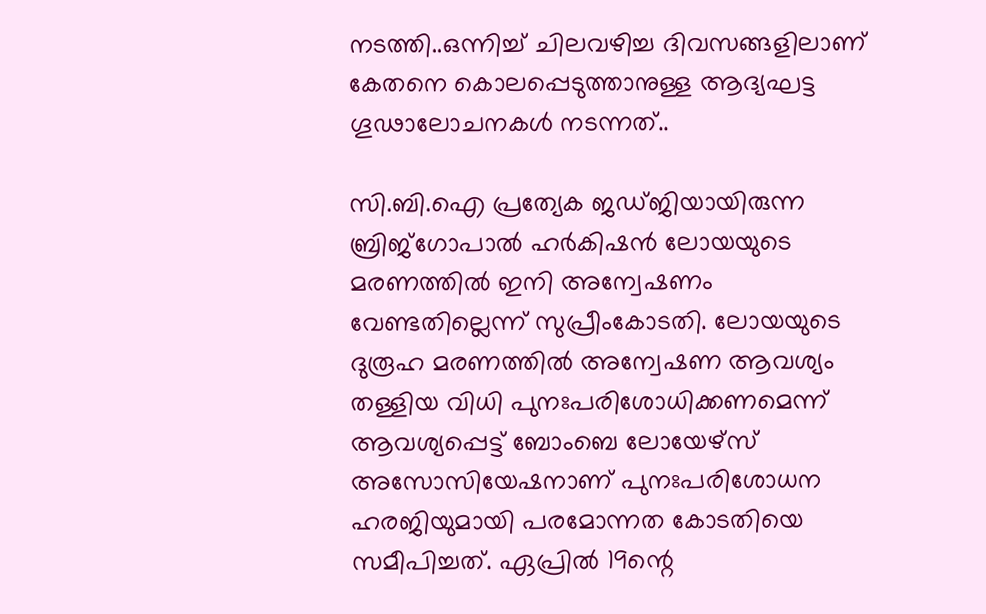നടത്തി..ഒന്നിച്ച് ചിലവഴിച്ച ദിവസങ്ങളിലാണ് കേതനെ കൊലപ്പെടുത്താനുള്ള ആദ്യഘട്ട ഗൂഢാലോചനകള്‍ നടന്നത്..

സി.ബി.ഐ പ്രത്യേക ജഡ്ജിയായിരുന്ന ബ്രിജ്‌ഗോപാല്‍ ഹര്‍കിഷന്‍ ലോയയുടെ മരണത്തില്‍ ഇനി അന്വേഷണം വേണ്ടതില്ലെന്ന് സുപ്രീംകോടതി. ലോയയുടെ ദുരൂഹ മരണത്തില്‍ അന്വേഷണ ആവശ്യം തള്ളിയ വിധി പുനഃപരിശോധിക്കണമെന്ന് ആവശ്യപ്പെട്ട് ബോംബെ ലോയേഴ്‌സ് അസോസിയേഷനാണ് പുനഃപരിശോധന ഹരജിയുമായി പരമോന്നത കോടതിയെ സമീപിച്ചത്. ഏപ്രില്‍ 19ന്റെ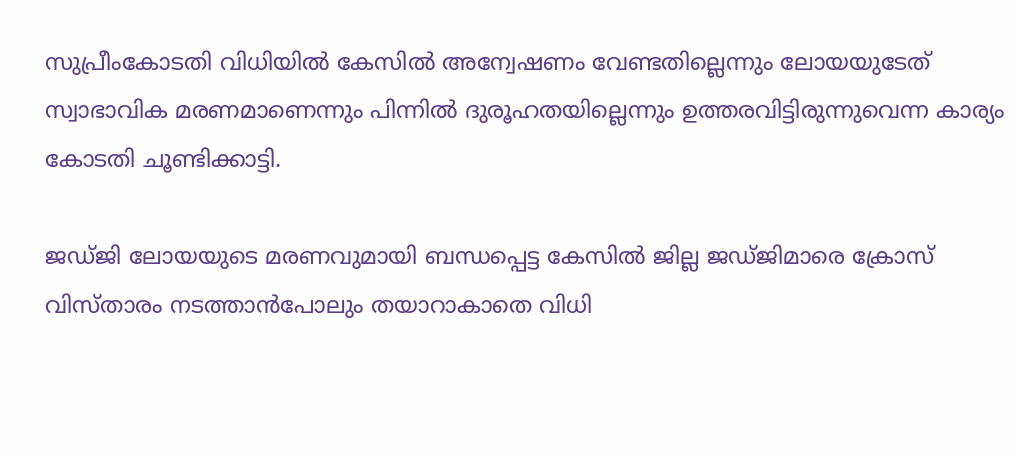സുപ്രീംകോടതി വിധിയില്‍ കേസില്‍ അന്വേഷണം വേണ്ടതില്ലെന്നും ലോയയുടേത് സ്വാഭാവിക മരണമാണെന്നും പിന്നില്‍ ദുരൂഹതയില്ലെന്നും ഉത്തരവിട്ടിരുന്നുവെന്ന കാര്യം കോടതി ചൂണ്ടിക്കാട്ടി.

ജഡ്ജി ലോയയുടെ മരണവുമായി ബന്ധപ്പെട്ട കേസില്‍ ജില്ല ജഡ്ജിമാരെ ക്രോസ് വിസ്താരം നടത്താന്‍പോലും തയാറാകാതെ വിധി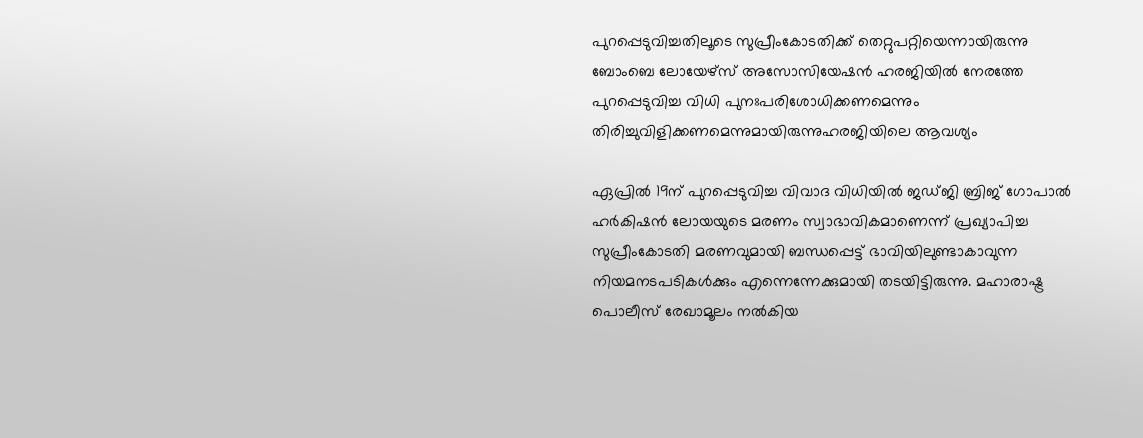പുറപ്പെടുവിച്ചതിലൂടെ സുപ്രീംകോടതിക്ക് തെറ്റുപറ്റിയെന്നായിരുന്നു ബോംബെ ലോയേഴ്‌സ് അസോസിയേഷന്‍ ഹരജിയില്‍ നേരത്തേ പുറപ്പെടുവിച്ച വിധി പുനഃപരിശോധിക്കണമെന്നും തിരിച്ചുവിളിക്കണമെന്നുമായിരുന്നുഹരജിയിലെ ആവശ്യം

ഏപ്രില്‍ 19ന് പുറപ്പെടുവിച്ച വിവാദ വിധിയില്‍ ജഡ്ജി ബ്രിജ് ഗോപാല്‍ ഹര്‍കിഷന്‍ ലോയയുടെ മരണം സ്വാഭാവികമാണെന്ന് പ്രഖ്യാപിച്ച സുപ്രീംകോടതി മരണവുമായി ബന്ധപ്പെട്ട് ഭാവിയിലുണ്ടാകാവുന്ന നിയമനടപടികള്‍ക്കും എന്നെന്നേക്കുമായി തടയിട്ടിരുന്നു. മഹാരാഷ്ട്ര പൊലീസ് രേഖാമൂലം നല്‍കിയ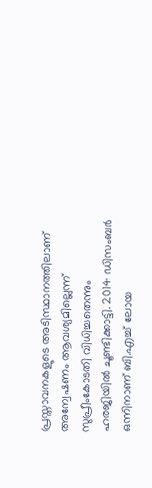പ്രസ്താവനകളുടെ അടിസ്ഥാനത്തിലാണ് അന്വേഷണം ആവശ്യമില്ലെന്ന് സുപ്രീംകോടതി വിധിച്ചതെന്നും ഹരജിയില്‍ ചൂണ്ടിക്കാട്ടി. 2014 ഡിസംബര്‍ ഒന്നിനാണ് ബി.എച്ച് ലോയ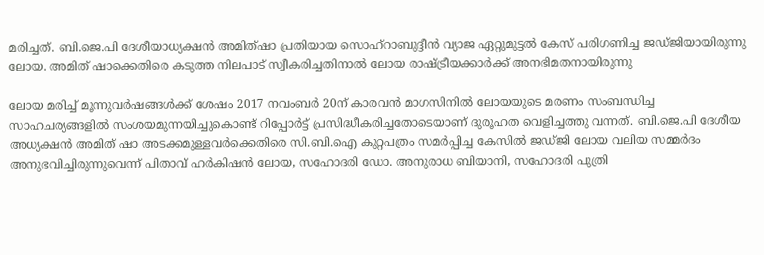മരിച്ചത്. ബി.ജെ.പി ദേശീയാധ്യക്ഷന്‍ അമിത്ഷാ പ്രതിയായ സൊഹ്‌റാബുദ്ദീന്‍ വ്യാജ ഏറ്റുമുട്ടല്‍ കേസ് പരിഗണിച്ച ജഡ്ജിയായിരുന്നു ലോയ. അമിത് ഷാക്കെതിരെ കടുത്ത നിലപാട് സ്വീകരിച്ചതിനാല്‍ ലോയ രാഷ്ട്രീയക്കാര്‍ക്ക് അനഭിമതനായിരുന്നു

ലോയ മരിച്ച് മൂന്നുവര്‍ഷങ്ങള്‍ക്ക് ശേഷം 2017 നവംബര്‍ 20ന് കാരവന്‍ മാഗസിനില്‍ ലോയയുടെ മരണം സംബന്ധിച്ച സാഹചര്യങ്ങളില്‍ സംശയമുന്നയിച്ചുകൊണ്ട് റിപ്പോര്‍ട്ട് പ്രസിദ്ധീകരിച്ചതോടെയാണ് ദുരൂഹത വെളിച്ചത്തു വന്നത്. ബി.ജെ.പി ദേശീയ അധ്യക്ഷന്‍ അമിത് ഷാ അടക്കമുള്ളവര്‍ക്കെതിരെ സി.ബി.ഐ കുറ്റപത്രം സമര്‍പ്പിച്ച കേസില്‍ ജഡ്ജി ലോയ വലിയ സമ്മര്‍ദം അനുഭവിച്ചിരുന്നുവെന്ന് പിതാവ് ഹര്‍കിഷന്‍ ലോയ, സഹോദരി ഡോ. അനുരാധ ബിയാനി, സഹോദരി പുത്രി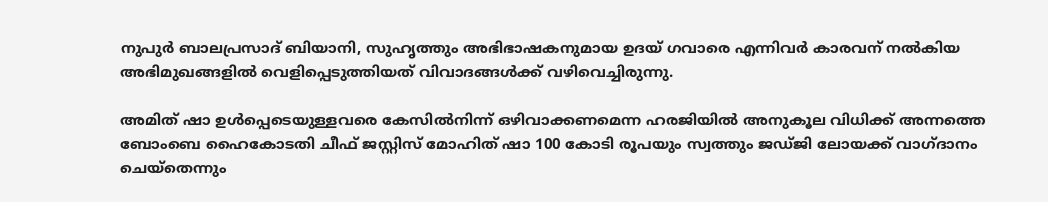നുപുര്‍ ബാലപ്രസാദ് ബിയാനി, സുഹൃത്തും അഭിഭാഷകനുമായ ഉദയ് ഗവാരെ എന്നിവര്‍ കാരവന് നല്‍കിയ അഭിമുഖങ്ങളില്‍ വെളിപ്പെടുത്തിയത് വിവാദങ്ങള്‍ക്ക് വഴിവെച്ചിരുന്നു.

അമിത് ഷാ ഉള്‍പ്പെടെയുള്ളവരെ കേസില്‍നിന്ന് ഒഴിവാക്കണമെന്ന ഹരജിയില്‍ അനുകൂല വിധിക്ക് അന്നത്തെ ബോംബെ ഹൈകോടതി ചീഫ് ജസ്റ്റിസ് മോഹിത് ഷാ 100 കോടി രൂപയും സ്വത്തും ജഡ്ജി ലോയക്ക് വാഗ്ദാനം ചെയ്‌തെന്നും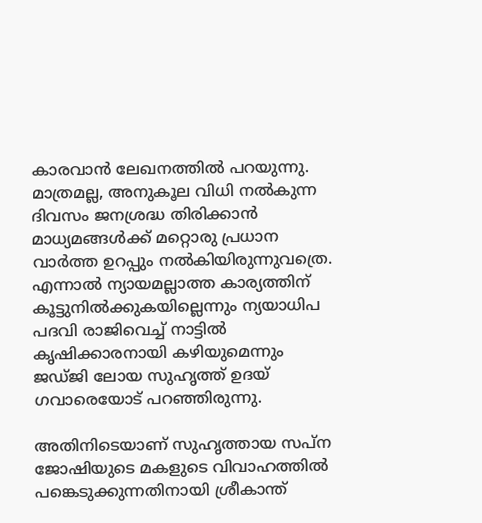കാരവാന്‍ ലേഖനത്തില്‍ പറയുന്നു. മാത്രമല്ല, അനുകൂല വിധി നല്‍കുന്ന ദിവസം ജനശ്രദ്ധ തിരിക്കാന്‍ മാധ്യമങ്ങള്‍ക്ക് മറ്റൊരു പ്രധാന വാര്‍ത്ത ഉറപ്പും നല്‍കിയിരുന്നുവത്രെ. എന്നാല്‍ ന്യായമല്ലാത്ത കാര്യത്തിന് കൂട്ടുനില്‍ക്കുകയില്ലെന്നും ന്യയാധിപ പദവി രാജിവെച്ച് നാട്ടില്‍ കൃഷിക്കാരനായി കഴിയുമെന്നും ജഡ്ജി ലോയ സുഹൃത്ത് ഉദയ് ഗവാരെയോട് പറഞ്ഞിരുന്നു.

അതിനിടെയാണ് സുഹൃത്തായ സപ്ന ജോഷിയുടെ മകളുടെ വിവാഹത്തില്‍ പങ്കെടുക്കുന്നതിനായി ശ്രീകാന്ത്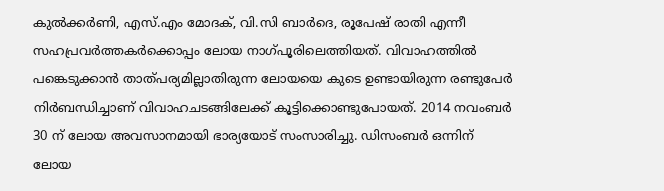കുല്‍ക്കര്‍ണി, എസ്.എം മോദക്, വി.സി ബാര്‍ദെ, രൂപേഷ് രാതി എന്നീ സഹപ്രവര്‍ത്തകര്‍ക്കൊപ്പം ലോയ നാഗ്പൂരിലെത്തിയത്. വിവാഹത്തില്‍ പങ്കെടുക്കാന്‍ താത്പര്യമില്ലാതിരുന്ന ലോയയെ കുടെ ഉണ്ടായിരുന്ന രണ്ടുപേര്‍ നിര്‍ബന്ധിച്ചാണ് വിവാഹചടങ്ങിലേക്ക് കൂട്ടിക്കൊണ്ടുപോയത്. 2014 നവംബര്‍ 30 ന് ലോയ അവസാനമായി ഭാര്യയോട് സംസാരിച്ചു. ഡിസംബര്‍ ഒന്നിന് ലോയ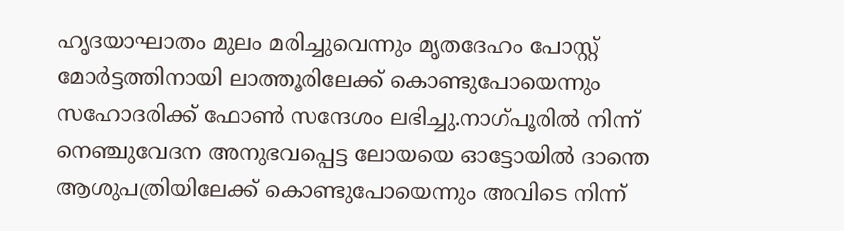ഹൃദയാഘാതം മുലം മരിച്ചുവെന്നും മൃതദേഹം പോസ്റ്റ് മോര്‍ട്ടത്തിനായി ലാത്തൂരിലേക്ക് കൊണ്ടുപോയെന്നും സഹോദരിക്ക് ഫോണ്‍ സന്ദേശം ലഭിച്ചു.നാഗ്പൂരില്‍ നിന്ന് നെഞ്ചുവേദന അനുഭവപ്പെട്ട ലോയയെ ഓട്ടോയില്‍ ദാന്തെ ആശുപത്രിയിലേക്ക് കൊണ്ടുപോയെന്നും അവിടെ നിന്ന്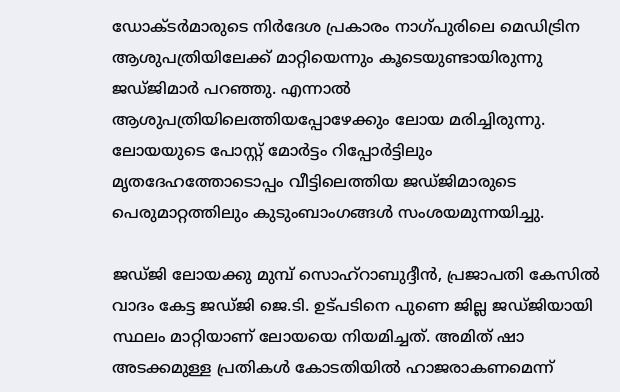ഡോക്ടര്‍മാരുടെ നിര്‍ദേശ പ്രകാരം നാഗ്പുരിലെ മെഡിട്രിന ആശുപത്രിയിലേക്ക് മാറ്റിയെന്നും കൂടെയുണ്ടായിരുന്നു ജഡ്ജിമാര്‍ പറഞ്ഞു. എന്നാല്‍ ആശുപത്രിയിലെത്തിയപ്പോഴേക്കും ലോയ മരിച്ചിരുന്നു. ലോയയുടെ പോസ്റ്റ് മോര്‍ട്ടം റിപ്പോര്‍ട്ടിലും മൃതദേഹത്തോടൊപ്പം വീട്ടിലെത്തിയ ജഡ്ജിമാരുടെ പെരുമാറ്റത്തിലും കുടുംബാംഗങ്ങള്‍ സംശയമുന്നയിച്ചു.

ജഡ്ജി ലോയക്കു മുമ്പ് സൊഹ്‌റാബുദ്ദീന്‍, പ്രജാപതി കേസില്‍ വാദം കേട്ട ജഡ്ജി ജെ.ടി. ഉട്പടിനെ പുണെ ജില്ല ജഡ്ജിയായി സ്ഥലം മാറ്റിയാണ് ലോയയെ നിയമിച്ചത്. അമിത് ഷാ അടക്കമുള്ള പ്രതികള്‍ കോടതിയില്‍ ഹാജരാകണമെന്ന്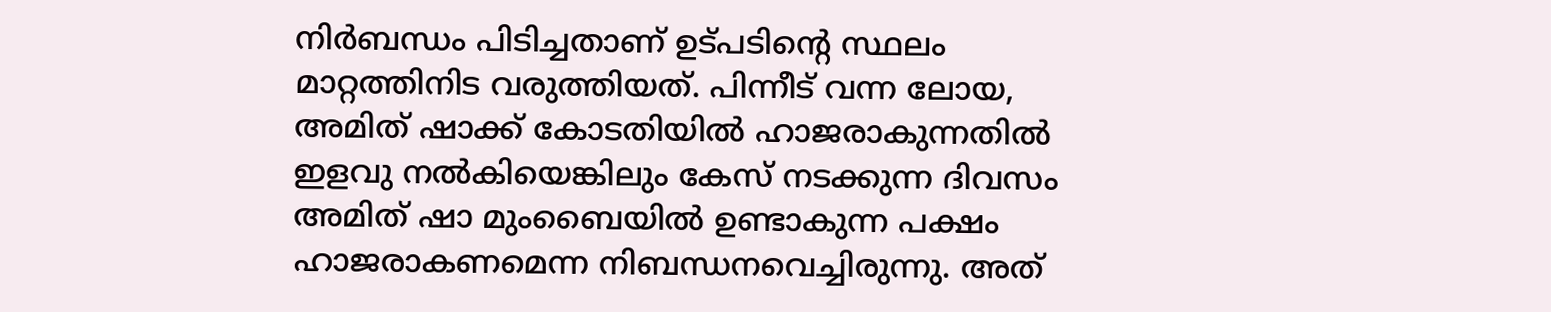നിര്‍ബന്ധം പിടിച്ചതാണ് ഉട്പടിന്റെ സ്ഥലം മാറ്റത്തിനിട വരുത്തിയത്. പിന്നീട് വന്ന ലോയ, അമിത് ഷാക്ക് കോടതിയില്‍ ഹാജരാകുന്നതില്‍ ഇളവു നല്‍കിയെങ്കിലും കേസ് നടക്കുന്ന ദിവസം അമിത് ഷാ മുംബൈയില്‍ ഉണ്ടാകുന്ന പക്ഷം ഹാജരാകണമെന്ന നിബന്ധനവെച്ചിരുന്നു. അത്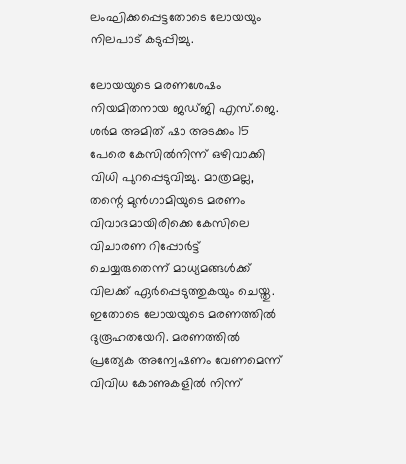ലംഘിക്കപ്പെട്ടതോടെ ലോയയും നിലപാട് കടുപ്പിച്ചു.

ലോയയുടെ മരണശേഷം നിയമിതനായ ജഡ്ജി എസ്.ജെ. ശര്‍മ അമിത് ഷാ അടക്കം 15 പേരെ കേസില്‍നിന്ന് ഒഴിവാക്കി വിധി പുറപ്പെടുവിച്ചു. മാത്രമല്ല, തന്റെ മുന്‍ഗാമിയുടെ മരണം വിവാദമായിരിക്കെ കേസിലെ വിചാരണ റിപ്പോര്‍ട്ട് ചെയ്യരുതെന്ന് മാധ്യമങ്ങള്‍ക്ക് വിലക്ക് ഏര്‍പ്പെടുത്തുകയും ചെയ്തു. ഇതോടെ ലോയയുടെ മരണത്തില്‍ ദുരൂഹതയേറി. മരണത്തില്‍ പ്രത്യേക അന്വേഷണം വേണമെന്ന് വിവിധ കോണുകളില്‍ നിന്ന്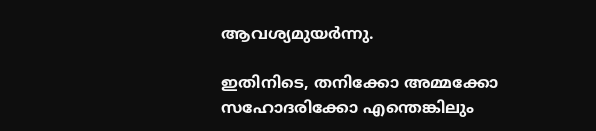ആവശ്യമുയര്‍ന്നു.

ഇതിനിടെ, തനിക്കോ അമ്മക്കോ സഹോദരിക്കോ എന്തെങ്കിലും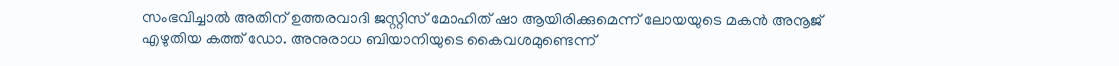സംഭവിച്ചാല്‍ അതിന് ഉത്തരവാദി ജസ്റ്റിസ് മോഹിത് ഷാ ആയിരിക്കുമെന്ന് ലോയയുടെ മകന്‍ അനൂജ് എഴുതിയ കത്ത് ഡോ. അനുരാധ ബിയാനിയുടെ കൈവശമുണ്ടെന്ന്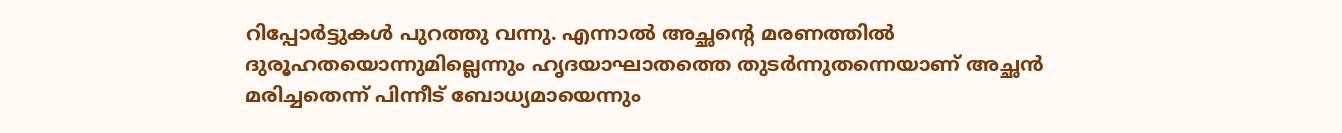റിപ്പോര്‍ട്ടുകള്‍ പുറത്തു വന്നു. എന്നാല്‍ അച്ഛന്റെ മരണത്തില്‍ ദുരൂഹതയൊന്നുമില്ലെന്നും ഹൃദയാഘാതത്തെ തുടര്‍ന്നുതന്നെയാണ് അച്ഛന്‍ മരിച്ചതെന്ന് പിന്നീട് ബോധ്യമായെന്നും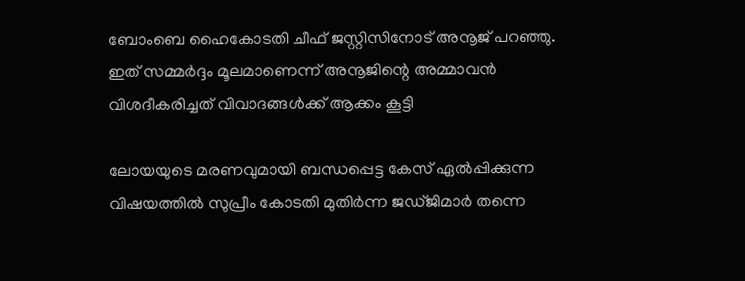ബോംബെ ഹൈകോടതി ചീഫ് ജസ്റ്റിസിനോട് അനൂജ് പറഞ്ഞു. ഇത് സമ്മര്‍ദ്ദം മൂലമാണെന്ന് അനൂജിന്റെ അമ്മാവന്‍ വിശദീകരിച്ചത് വിവാദങ്ങള്‍ക്ക് ആക്കം കൂട്ടി

ലോയയുടെ മരണവുമായി ബന്ധപ്പെട്ട കേസ് ഏല്‍പ്പിക്കുന്ന വിഷയത്തില്‍ സുപ്രീം കോടതി മുതിര്‍ന്ന ജഡ്ജിമാര്‍ തന്നെ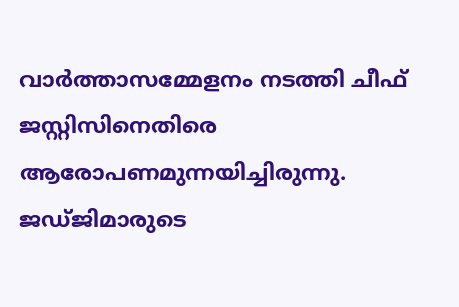വാര്‍ത്താസമ്മേളനം നടത്തി ചീഫ് ജസ്റ്റിസിനെതിരെ ആരോപണമുന്നയിച്ചിരുന്നു. ജഡ്ജിമാരുടെ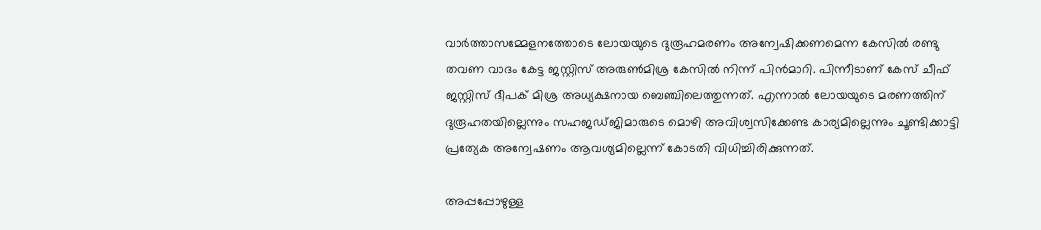വാര്‍ത്താസമ്മേളനത്തോടെ ലോയയുടെ ദുരൂഹമരണം അന്വേഷിക്കണമെന്ന കേസില്‍ രണ്ടു തവണ വാദം കേട്ട ജസ്റ്റിസ് അരുണ്‍മിശ്ര കേസില്‍ നിന്ന് പിന്‍മാറി. പിന്നീടാണ് കേസ് ചീഫ് ജസ്റ്റിസ് ദീപക് മിശ്ര അധ്യക്ഷനായ ബെഞ്ചിലെത്തുന്നത്. എന്നാല്‍ ലോയയുടെ മരണത്തിന് ദുരൂഹതയില്ലെന്നും സഹജഡ്ജിമാരുടെ മൊഴി അവിശ്വസിക്കേണ്ട കാര്യമില്ലെന്നും ചൂണ്ടിക്കാട്ടി പ്രത്യേക അന്വേഷണം ആവശ്യമില്ലെന്ന് കോടതി വിധിച്ചിരിക്കുന്നത്.

അപ്പപ്പോഴുള്ള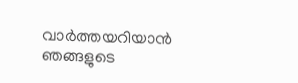വാര്‍ത്തയറിയാന്‍ ഞങ്ങളുടെ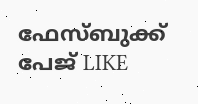ഫേസ്‌ബുക്ക്‌ പേജ് LIKE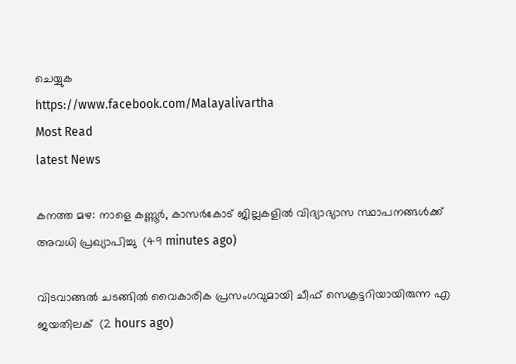ചെയ്യുക
https://www.facebook.com/Malayalivartha
Most Read
latest News

കനത്ത മഴ: നാളെ കണ്ണൂര്‍, കാസര്‍കോട് ജില്ലകളില്‍ വിദ്യാഭ്യാസ സ്ഥാപനങ്ങള്‍ക്ക് അവധി പ്രഖ്യാപിച്ചു  (49 minutes ago)

വിടവാങ്ങല്‍ ചടങ്ങില്‍ വൈകാരിക പ്രസംഗവുമായി ചീഫ് സെക്രട്ടറിയായിരുന്ന എ ജയതിലക്  (2 hours ago)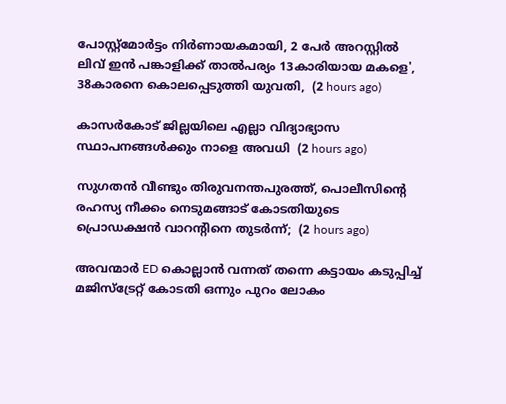പോസ്റ്റ്മോർട്ടം നിർണായകമായി, 2 പേർ അറസ്റ്റിൽ ലിവ് ഇൻ പങ്കാളിക്ക് താൽപര്യം 13കാരിയായ മകളെ', 38കാരനെ കൊലപ്പെടുത്തി യുവതി,  (2 hours ago)

കാസർകോട് ജില്ലയിലെ എല്ലാ വിദ്യാഭ്യാസ സ്ഥാപനങ്ങൾക്കും നാളെ അവധി  (2 hours ago)

സുഗതൻ വീണ്ടും തിരുവനന്തപുരത്ത്, പൊലീസിന്‍റെ രഹസ്യ നീക്കം നെടുമങ്ങാട് കോടതിയുടെ പ്രൊഡക്ഷൻ വാറന്‍റിനെ തുടർന്ന്;  (2 hours ago)

അവന്മാർ ED കൊല്ലാൻ വന്നത് തന്നെ കട്ടായം കടുപ്പിച്ച് മജിസ്ട്രേറ്റ് കോടതി ഒന്നും പുറം ലോകം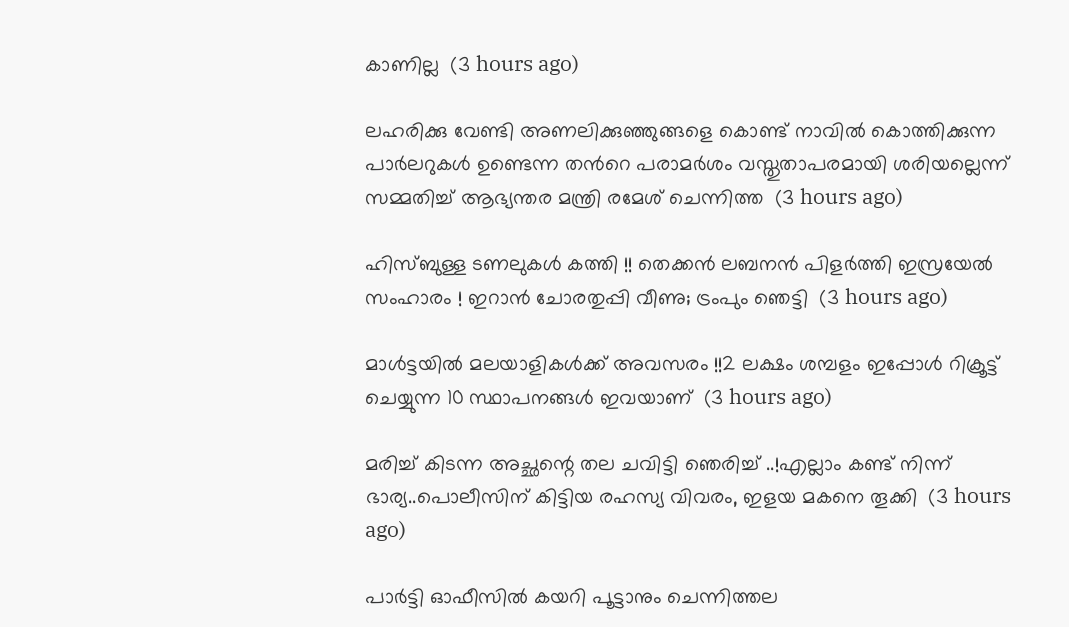കാണില്ല  (3 hours ago)

ലഹരിക്കു വേണ്ടി അണലിക്കുഞ്ഞുങ്ങളെ കൊണ്ട് നാവിൽ കൊത്തിക്കുന്ന പാർലറുകൾ ഉണ്ടെന്ന തന്‍റെ പരാമർശം വസ്തുതാപരമായി ശരിയല്ലെന്ന് സമ്മതിച്ച് ആഭ്യന്തര മന്ത്രി രമേശ് ചെന്നിത്ത  (3 hours ago)

ഹിസ്ബുള്ള ടണലുകള്‍ കത്തി !! തെക്കന്‍ ലബനന്‍ പിളര്‍ത്തി ഇസ്രയേല്‍ സംഹാരം ! ഇറാന്‍ ചോരതുപ്പി വീണു; ട്രംപും ഞെട്ടി  (3 hours ago)

മാൾട്ടയിൽ മലയാളികൾക്ക് അവസരം !!2 ലക്ഷം ശമ്പളം ഇപ്പോൾ റിക്രൂട്ട് ചെയ്യുന്ന 10 സ്ഥാപനങ്ങൾ ഇവയാണ്  (3 hours ago)

മരിച്ച് കിടന്ന അച്ഛന്റെ തല ചവിട്ടി ഞെരിച്ച് ..!എല്ലാം കണ്ട് നിന്ന് ഭാര്യ..പൊലീസിന് കിട്ടിയ രഹസ്യ വിവരം, ഇളയ മകനെ തൂക്കി  (3 hours ago)

പാർട്ടി ഓഫീസിൽ കയറി പൂട്ടാനും ചെന്നിത്തല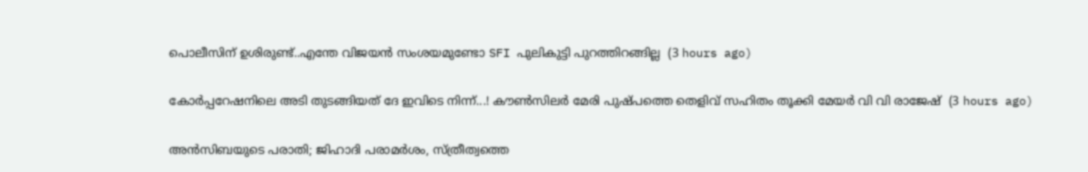പൊലീസിന് ഉശിരുണ്ട്..എന്തേ വിജയൻ സംശയമുണ്ടോ SFI പുലികുട്ടി പുറത്തിറങ്ങില്ല  (3 hours ago)

കോർപ്പറേഷനിലെ അടി തുടങ്ങിയത് ദേ ഇവിടെ നിന്ന്...! കൗൺസിലർ മേരി പുഷ്പത്തെ തെളിവ് സഹിതം തൂക്കി മേയർ വി വി രാജേഷ്  (3 hours ago)

അൻസിബയുടെ പരാതി; ജിഹാദി പരാമർശം, സ്ത്രീത്വത്തെ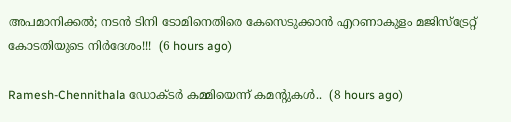അപമാനിക്കൽ; നടൻ ടിനി ടോമിനെതിരെ കേസെടുക്കാൻ എറണാകുളം മജിസ്ട്രേറ്റ് കോടതിയുടെ നിർദേശം!!!  (6 hours ago)

Ramesh-Chennithala ഡോക്ടർ കമ്മിയെന്ന് കമന്റുകൾ..  (8 hours ago)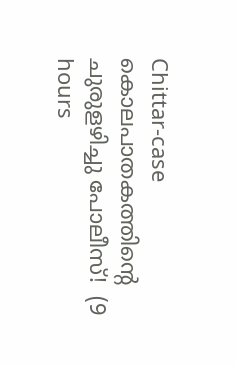Chittar-case കൊലപാതകത്തിന്റെ ചുരുളഴിച്ചു പോലീസ്!  (9 hours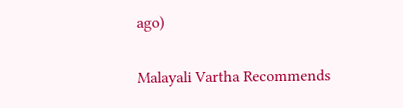ago)

Malayali Vartha Recommends